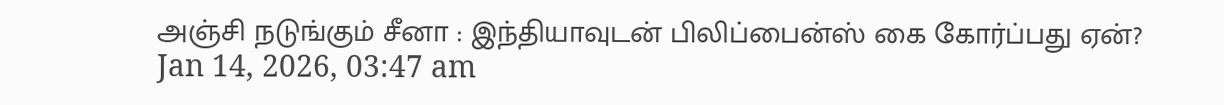அஞ்சி நடுங்கும் சீனா : இந்தியாவுடன் பிலிப்பைன்ஸ் கை கோர்ப்பது ஏன்?
Jan 14, 2026, 03:47 am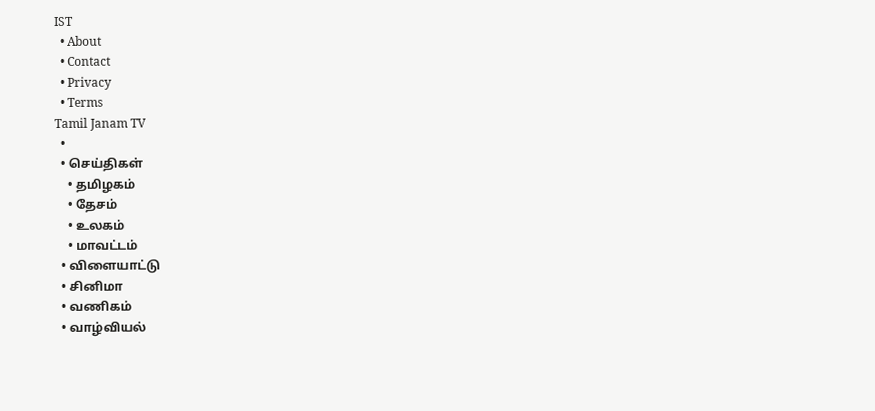IST
  • About
  • Contact
  • Privacy
  • Terms
Tamil Janam TV
  •
  • செய்திகள்
    • தமிழகம்
    • தேசம்
    • உலகம்
    • மாவட்டம்
  • விளையாட்டு
  • சினிமா
  • வணிகம்
  • வாழ்வியல்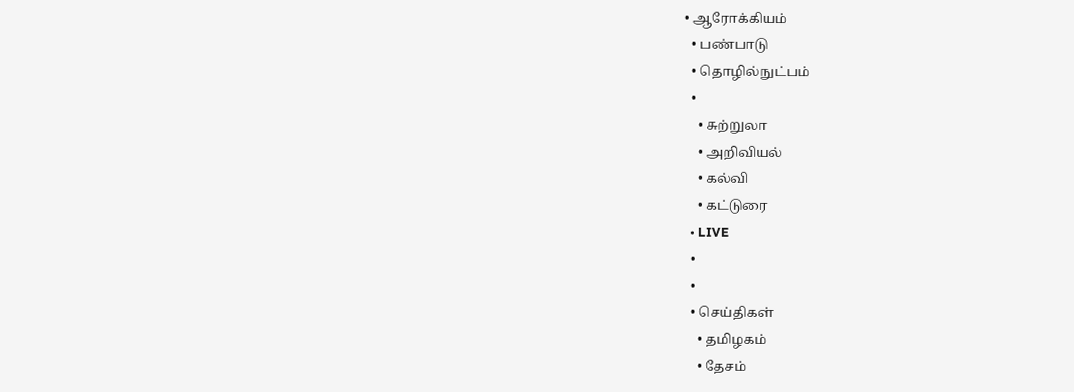• ஆரோக்கியம்
  • பண்பாடு
  • தொழில்நுட்பம்
  •
    • சுற்றுலா
    • அறிவியல்
    • கல்வி
    • கட்டுரை
  • LIVE
  •
  •
  • செய்திகள்
    • தமிழகம்
    • தேசம்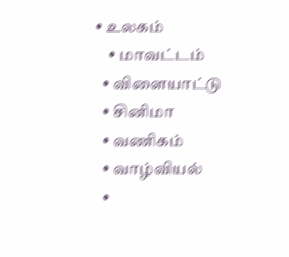• உலகம்
    • மாவட்டம்
  • விளையாட்டு
  • சினிமா
  • வணிகம்
  • வாழ்வியல்
  •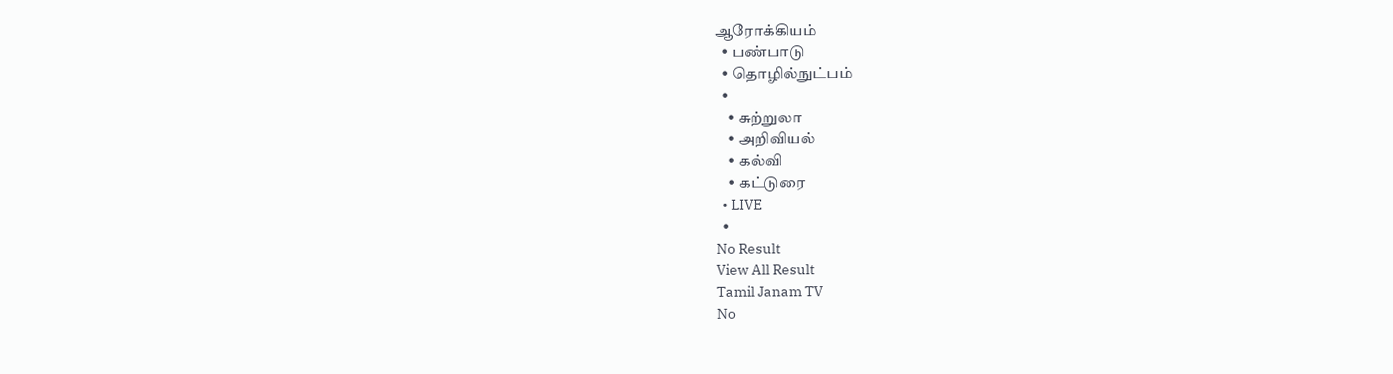ஆரோக்கியம்
  • பண்பாடு
  • தொழில்நுட்பம்
  •
    • சுற்றுலா
    • அறிவியல்
    • கல்வி
    • கட்டுரை
  • LIVE
  •
No Result
View All Result
Tamil Janam TV
No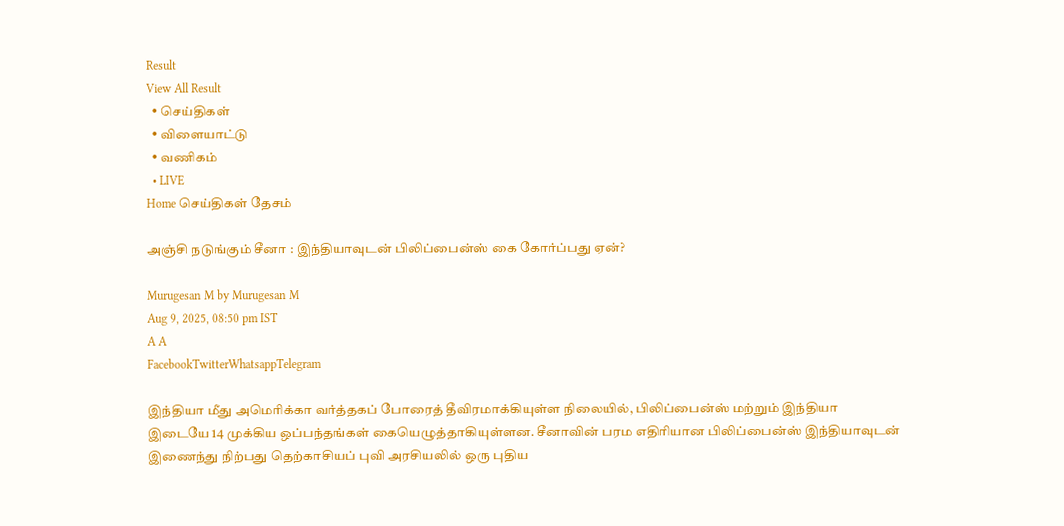Result
View All Result
  • செய்திகள்
  • விளையாட்டு
  • வணிகம்
  • LIVE
Home செய்திகள் தேசம்

அஞ்சி நடுங்கும் சீனா : இந்தியாவுடன் பிலிப்பைன்ஸ் கை கோர்ப்பது ஏன்?

Murugesan M by Murugesan M
Aug 9, 2025, 08:50 pm IST
A A
FacebookTwitterWhatsappTelegram

இந்தியா மீது அமெரிக்கா வர்த்தகப் போரைத் தீவிரமாக்கியுள்ள நிலையில், பிலிப்பைன்ஸ் மற்றும் இந்தியா இடையே 14 முக்கிய ஒப்பந்தங்கள் கையெழுத்தாகியுள்ளன. சீனாவின் பரம எதிரியான பிலிப்பைன்ஸ் இந்தியாவுடன் இணைந்து நிற்பது தெற்காசியப் புவி அரசியலில் ஒரு புதிய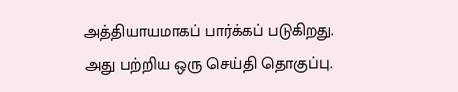அத்தியாயமாகப் பார்க்கப் படுகிறது. அது பற்றிய ஒரு செய்தி தொகுப்பு.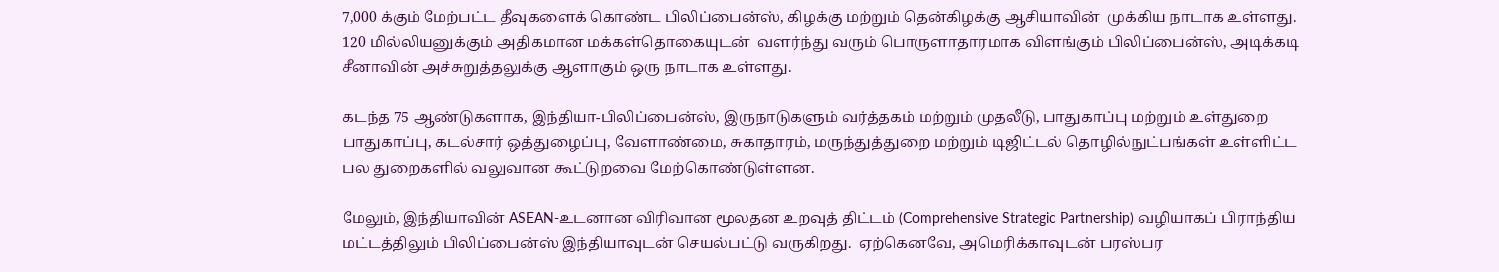7,000 க்கும் மேற்பட்ட தீவுகளைக் கொண்ட பிலிப்பைன்ஸ், கிழக்கு மற்றும் தென்கிழக்கு ஆசியாவின்  முக்கிய நாடாக உள்ளது. 120 மில்லியனுக்கும் அதிகமான மக்கள்தொகையுடன்  வளர்ந்து வரும் பொருளாதாரமாக விளங்கும் பிலிப்பைன்ஸ், அடிக்கடி சீனாவின் அச்சுறுத்தலுக்கு ஆளாகும் ஒரு நாடாக உள்ளது.

கடந்த 75 ஆண்டுகளாக, இந்தியா-பிலிப்பைன்ஸ், இருநாடுகளும் வர்த்தகம் மற்றும் முதலீடு, பாதுகாப்பு மற்றும் உள்துறை பாதுகாப்பு, கடல்சார் ஒத்துழைப்பு, வேளாண்மை, சுகாதாரம், மருந்துத்துறை மற்றும் டிஜிட்டல் தொழில்நுட்பங்கள் உள்ளிட்ட பல துறைகளில் வலுவான கூட்டுறவை மேற்கொண்டுள்ளன.

மேலும், இந்தியாவின் ASEAN-உடனான விரிவான மூலதன உறவுத் திட்டம் (Comprehensive Strategic Partnership) வழியாகப் பிராந்திய மட்டத்திலும் பிலிப்பைன்ஸ் இந்தியாவுடன் செயல்பட்டு வருகிறது.  ஏற்கெனவே, அமெரிக்காவுடன் பரஸ்பர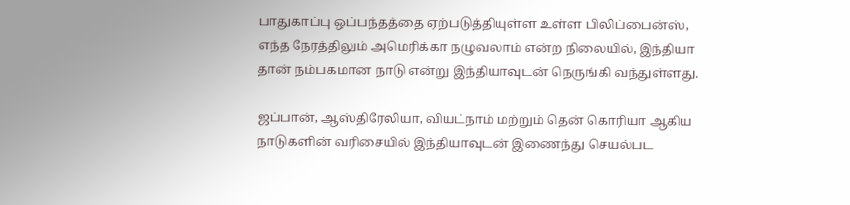பாதுகாப்பு ஒப்பந்தத்தை ஏற்படுத்தியுள்ள உள்ள பிலிப்பைன்ஸ், எந்த நேரத்திலும் அமெரிக்கா நழுவலாம் என்ற நிலையில், இந்தியா தான் நம்பகமான நாடு என்று இந்தியாவுடன் நெருங்கி வந்துள்ளது.

ஜப்பான், ஆஸ்திரேலியா, வியட்நாம் மற்றும் தென் கொரியா ஆகிய நாடுகளின் வரிசையில் இந்தியாவுடன் இணைந்து செயல்பட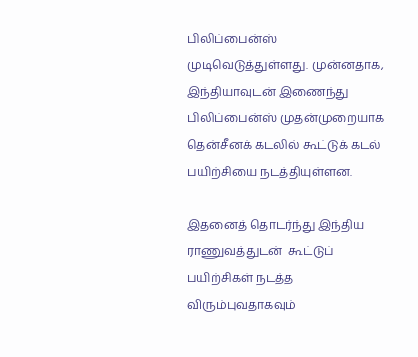பிலிப்பைன்ஸ் முடிவெடுத்துள்ளது. முன்னதாக, இந்தியாவுடன் இணைந்து  பிலிப்பைன்ஸ் முதன்முறையாக தென்சீனக் கடலில் கூட்டுக் கடல் பயிற்சியை நடத்தியுள்ளன.

இதனைத் தொடர்ந்து இந்திய ராணுவத்துடன்  கூட்டுப் பயிற்சிகள் நடத்த விரும்புவதாகவும்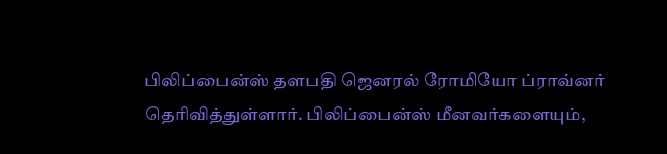பிலிப்பைன்ஸ் தளபதி ஜெனரல் ரோமியோ ப்ராவ்னர் தெரிவித்துள்ளார். பிலிப்பைன்ஸ் மீனவர்களையும்,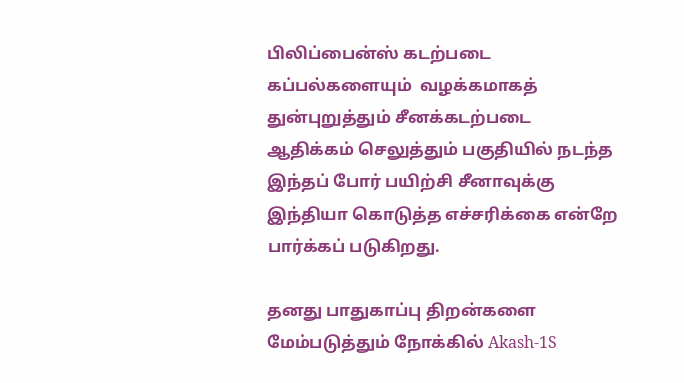பிலிப்பைன்ஸ் கடற்படை கப்பல்களையும்  வழக்கமாகத் துன்புறுத்தும் சீனக்கடற்படை ஆதிக்கம் செலுத்தும் பகுதியில் நடந்த இந்தப் போர் பயிற்சி சீனாவுக்கு இந்தியா கொடுத்த எச்சரிக்கை என்றே பார்க்கப் படுகிறது.

தனது பாதுகாப்பு திறன்களை மேம்படுத்தும் நோக்கில் Akash-1S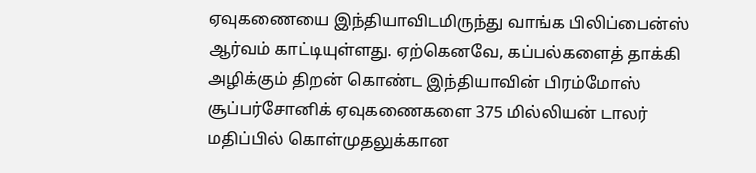ஏவுகணையை இந்தியாவிடமிருந்து வாங்க பிலிப்பைன்ஸ் ஆர்வம் காட்டியுள்ளது. ஏற்கெனவே, கப்பல்களைத் தாக்கி அழிக்கும் திறன் கொண்ட இந்தியாவின் பிரம்மோஸ் சூப்பர்சோனிக் ஏவுகணைகளை 375 மில்லியன் டாலர் மதிப்பில் கொள்முதலுக்கான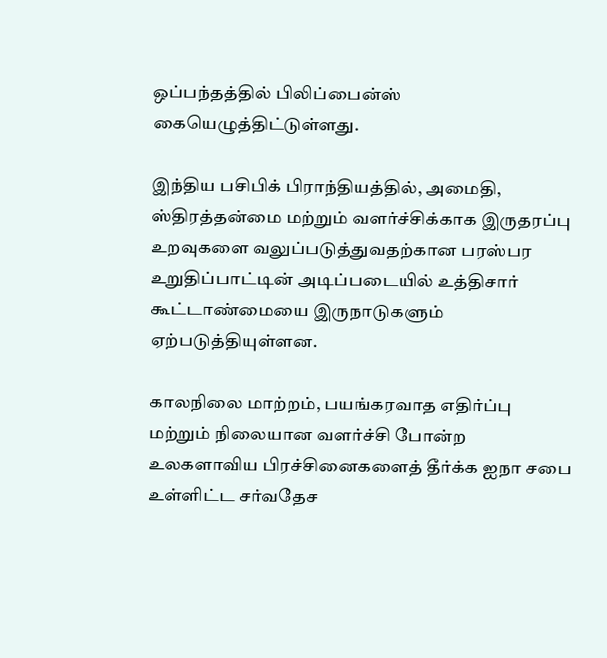ஒப்பந்தத்தில் பிலிப்பைன்ஸ்  கையெழுத்திட்டுள்ளது.

இந்திய பசிபிக் பிராந்தியத்தில், அமைதி, ஸ்திரத்தன்மை மற்றும் வளர்ச்சிக்காக இருதரப்பு உறவுகளை வலுப்படுத்துவதற்கான பரஸ்பர உறுதிப்பாட்டின் அடிப்படையில் உத்திசார் கூட்டாண்மையை இருநாடுகளும் ஏற்படுத்தியுள்ளன.

காலநிலை மாற்றம், பயங்கரவாத எதிர்ப்பு மற்றும் நிலையான வளர்ச்சி போன்ற உலகளாவிய பிரச்சினைகளைத் தீர்க்க ஐநா சபை உள்ளிட்ட சர்வதேச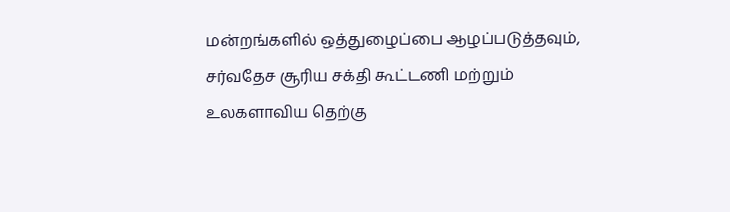மன்றங்களில் ஒத்துழைப்பை ஆழப்படுத்தவும், சர்வதேச சூரிய சக்தி கூட்டணி மற்றும் உலகளாவிய தெற்கு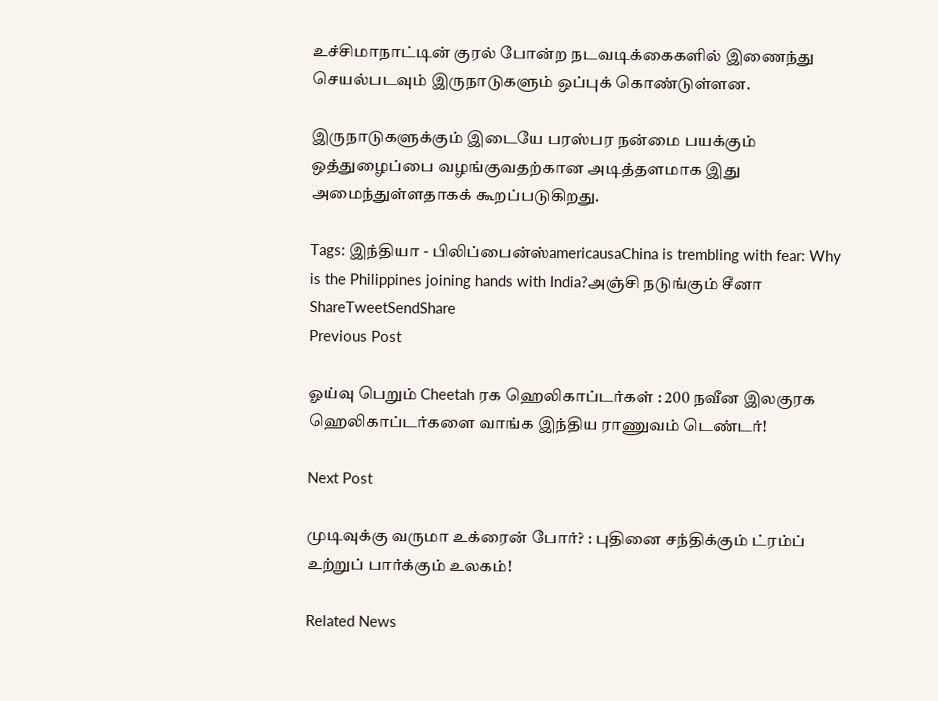உச்சிமாநாட்டின் குரல் போன்ற நடவடிக்கைகளில் இணைந்து செயல்படவும் இருநாடுகளும் ஒப்புக் கொண்டுள்ளன.

இருநாடுகளுக்கும் இடையே பரஸ்பர நன்மை பயக்கும் ஒத்துழைப்பை வழங்குவதற்கான அடித்தளமாக இது அமைந்துள்ளதாகக் கூறப்படுகிறது.

Tags: இந்தியா - பிலிப்பைன்ஸ்americausaChina is trembling with fear: Why is the Philippines joining hands with India?அஞ்சி நடுங்கும் சீனா
ShareTweetSendShare
Previous Post

ஓய்வு பெறும் Cheetah ரக ஹெலிகாப்டர்கள் : 200 நவீன இலகுரக ஹெலிகாப்டர்களை வாங்க இந்திய ராணுவம் டெண்டர்!

Next Post

முடிவுக்கு வருமா உக்ரைன் போர்? : புதினை சந்திக்கும் ட்ரம்ப் உற்றுப் பார்க்கும் உலகம்!

Related News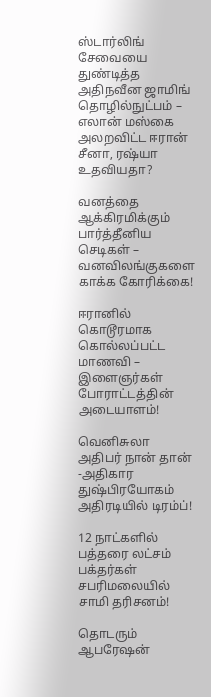ஸ்டார்லிங் சேவையை துண்டித்த அதிநவீன ஜாமிங் தொழில்நுட்பம் – எலான் மஸ்கை அலறவிட்ட ஈரான் சீனா, ரஷ்யா உதவியதா?

வனத்தை ஆக்கிரமிக்கும் பார்த்தீனிய செடிகள் – வனவிலங்குகளை காக்க கோரிக்கை!

ஈரானில் கொடூரமாக கொல்லப்பட்ட மாணவி – இளைஞர்கள் போராட்டத்தின் அடையாளம்!

வெனிசுலா அதிபர் நான் தான் -அதிகார துஷ்பிரயோகம் அதிரடியில் டிரம்ப்!

12 நாட்களில் பத்தரை லட்சம் பக்தர்கள் சபரிமலையில் சாமி தரிசனம்!

தொடரும் ஆபரேஷன்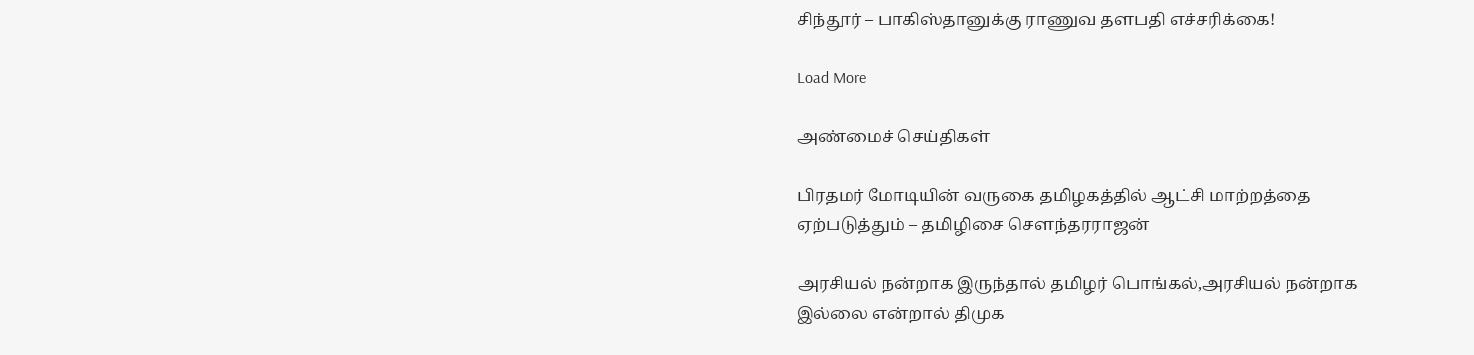சிந்தூர் – பாகிஸ்தானுக்கு ராணுவ தளபதி எச்சரிக்கை!

Load More

அண்மைச் செய்திகள்

பிரதமர் மோடியின் வருகை தமிழகத்தில் ஆட்சி மாற்றத்தை ஏற்படுத்தும் – தமிழிசை சௌந்தரராஜன்

அரசியல் நன்றாக இருந்தால் தமிழர் பொங்கல்,அரசியல் நன்றாக இல்லை என்றால் திமுக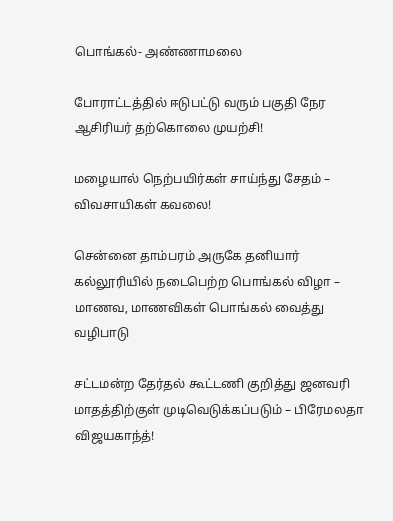பொங்கல்- அண்ணாமலை

போராட்டத்தில் ஈடுபட்டு வரும் பகுதி நேர ஆசிரியர் தற்கொலை முயற்சி!

மழையால் நெற்பயிர்கள் சாய்ந்து சேதம் – விவசாயிகள் கவலை!

சென்னை தாம்பரம் அருகே தனியார் கல்லூரியில் நடைபெற்ற பொங்கல் விழா – மாணவ, மாணவிகள் பொங்கல் வைத்து வழிபாடு

சட்டமன்ற தேர்தல் கூட்டணி குறித்து ஜனவரி மாதத்திற்குள் முடிவெடுக்கப்படும் – பிரேமலதா விஜயகாந்த்!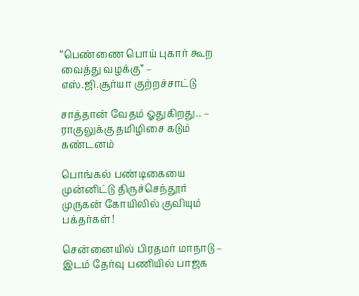“பெண்ணை பொய் புகார் கூற வைத்து வழக்கு” – எஸ்.ஜி.சூர்யா குற்றச்சாட்டு

சாத்தான் வேதம் ஓதுகிறது.. – ராகுலுக்கு தமிழிசை கடும் கண்டனம்

பொங்கல் பண்டிகையை முன்னிட்டு திருச்செந்தூர் முருகன் கோயிலில் குவியும் பக்தர்கள்!

சென்னையில் பிரதமர் மாநாடு – இடம் தேர்வு பணியில் பாஜக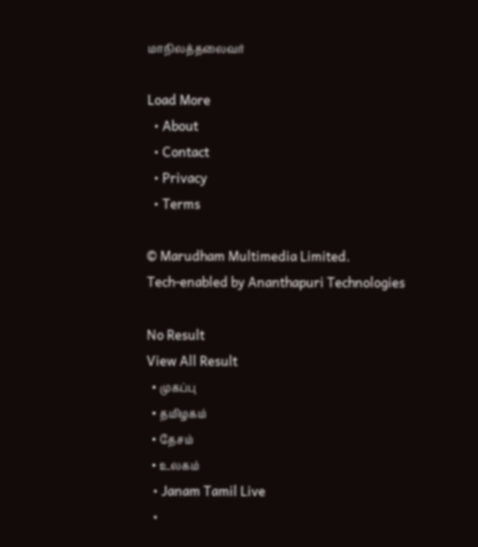மாநிலத்தலைவர்

Load More
  • About
  • Contact
  • Privacy
  • Terms

© Marudham Multimedia Limited.
Tech-enabled by Ananthapuri Technologies

No Result
View All Result
  • முகப்பு
  • தமிழகம்
  • தேசம்
  • உலகம்
  • Janam Tamil Live
  •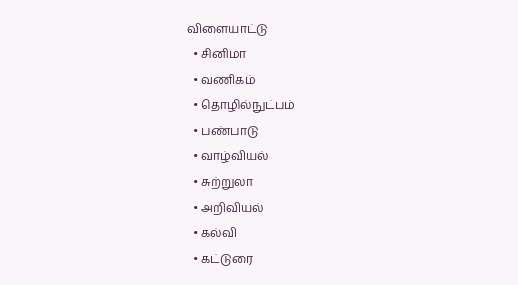விளையாட்டு
  • சினிமா
  • வணிகம்
  • தொழில்நுட்பம்
  • பண்பாடு
  • வாழ்வியல்
  • சுற்றுலா
  • அறிவியல்
  • கல்வி
  • கட்டுரை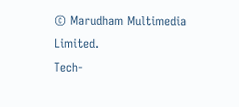© Marudham Multimedia Limited.
Tech-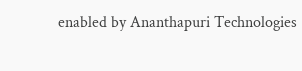enabled by Ananthapuri Technologies